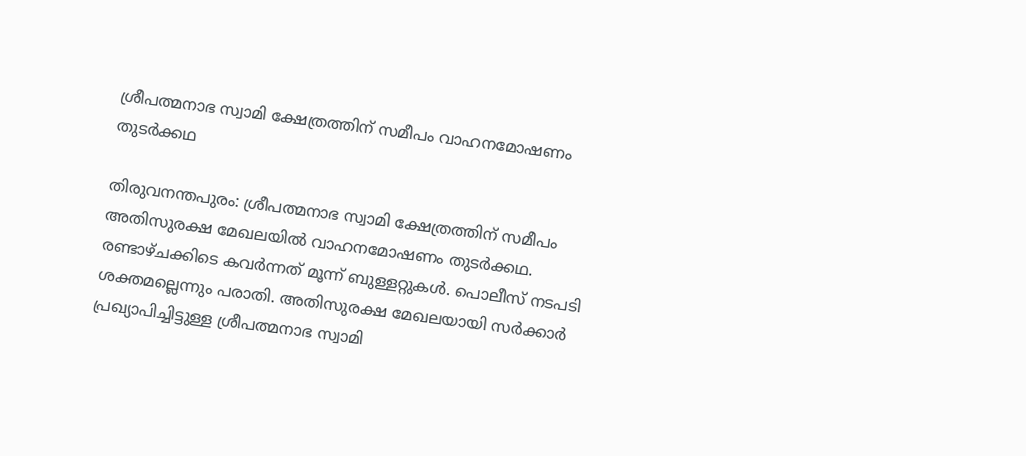ശ്രീപത്മനാഭ സ്വാമി ക്ഷേത്രത്തിന് സമീപം വാഹനമോഷണം തുടർക്കഥ

തിരുവനന്തപുരം: ശ്രീപത്മനാഭ സ്വാമി ക്ഷേത്രത്തിന് സമീപം അതിസുരക്ഷ മേഖലയിൽ വാഹനമോഷണം തുടർക്കഥ. രണ്ടാഴ്ചക്കിടെ കവർന്നത് മൂന്ന് ബുള്ളറ്റുകൾ. പൊലീസ് നടപടി ശക്തമല്ലെന്നും പരാതി. അതിസുരക്ഷ മേഖലയായി സർക്കാർ പ്രഖ്യാപിച്ചിട്ടുള്ള ശ്രീപത്മനാഭ സ്വാമി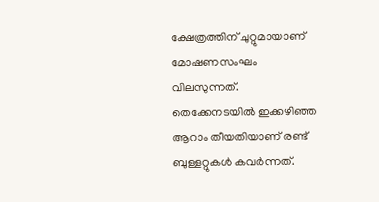ക്ഷേത്രത്തിന് ചുറ്റുമായാണ് മോഷണസംഘം വിലസുന്നത്. തെക്കേനടയിൽ ഇക്കഴിഞ്ഞ ആറാം തീയതിയാണ് രണ്ട് ബുള്ളറ്റുകൾ കവർന്നത്.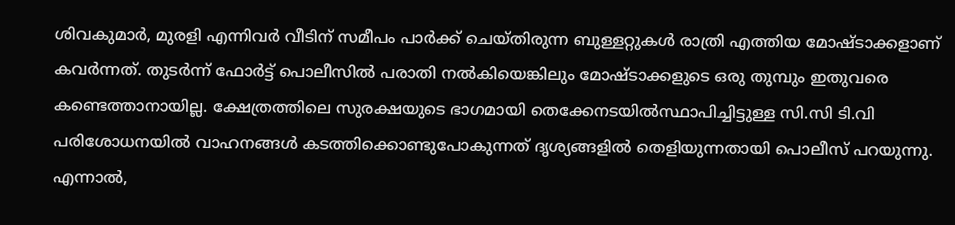ശിവകുമാർ, മുരളി എന്നിവർ വീടിന് സമീപം പാർക്ക് ചെയ്തിരുന്ന ബുള്ളറ്റുകൾ രാത്രി എത്തിയ മോഷ്ടാക്കളാണ് കവർന്നത്. തുടർന്ന് ഫോർട്ട് പൊലീസിൽ പരാതി നൽകിയെങ്കിലും മോഷ്ടാക്കളുടെ ഒരു തുമ്പും ഇതുവരെ കണ്ടെത്താനായില്ല. ക്ഷേത്രത്തിലെ സുരക്ഷയുടെ ഭാഗമായി തെക്കേനടയിൽസ്ഥാപിച്ചിട്ടുള്ള സി.സി ടി.വി പരിശോധനയിൽ വാഹനങ്ങൾ കടത്തിക്കൊണ്ടുപോകുന്നത് ദൃശ്യങ്ങളിൽ തെളിയുന്നതായി പൊലീസ് പറയുന്നു. എന്നാൽ,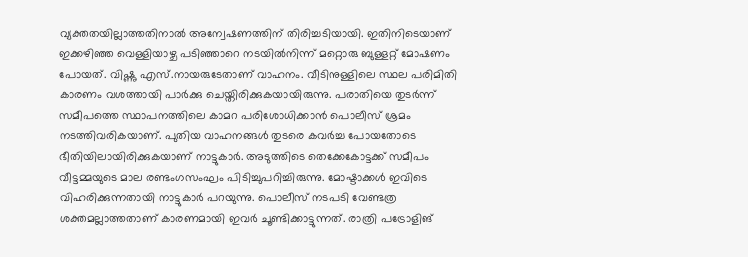വ്യക്തതയില്ലാത്തതിനാൽ അന്വേഷണത്തിന് തിരിച്ചടിയായി. ഇതിനിടെയാണ് ഇക്കഴിഞ്ഞ വെള്ളിയാഴ്ച പടിഞ്ഞാറെ നടയിൽനിന്ന് മറ്റൊരു ബുള്ളറ്റ് മോഷണം പോയത്. വിഷ്ണു എസ്.നായരുടേതാണ് വാഹനം. വീടിനുള്ളിലെ സ്ഥല പരിമിതി കാരണം വശത്തായി പാർക്കു ചെയ്തിരിക്കുകയായിരുന്നു. പരാതിയെ തുടർന്ന് സമീപത്തെ സ്ഥാപനത്തിലെ കാമറ പരിശോധിക്കാൻ പൊലീസ് ശ്രമം നടത്തിവരികയാണ്. പുതിയ വാഹനങ്ങൾ തുടരെ കവർച്ച പോയതോടെ ഭീതിയിലായിരിക്കുകയാണ് നാട്ടുകാർ. അടുത്തിടെ തെക്കേകോട്ടക്ക് സമീപം വീട്ടമ്മയുടെ മാല രണ്ടംഗസംഘം പിടിച്ചുപറിച്ചിരുന്നു. മോഷ്ടാക്കൾ ഇവിടെ വിഹരിക്കുന്നതായി നാട്ടുകാർ പറയുന്നു. പൊലീസ് നടപടി വേണ്ടത്ര ശക്തമല്ലാത്തതാണ് കാരണമായി ഇവർ ചൂണ്ടിക്കാട്ടുന്നത്. രാത്രി പട്രോളിങ്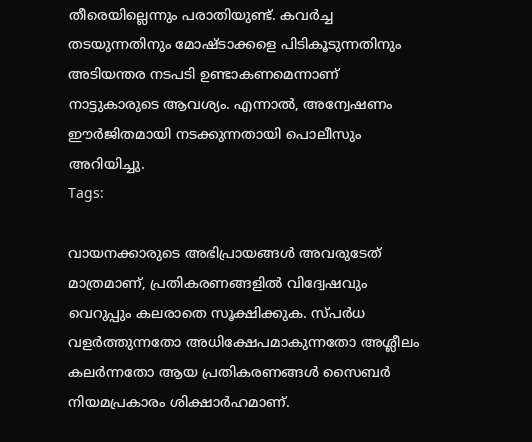തീരെയില്ലെന്നും പരാതിയുണ്ട്. കവർച്ച തടയുന്നതിനും മോഷ്ടാക്കളെ പിടികൂടുന്നതിനും അടിയന്തര നടപടി ഉണ്ടാകണമെന്നാണ് നാട്ടുകാരുടെ ആവശ്യം. എന്നാൽ, അന്വേഷണം ഈർജിതമായി നടക്കുന്നതായി പൊലീസും അറിയിച്ചു.
Tags:

വായനക്കാരുടെ അഭിപ്രായങ്ങള്‍ അവരുടേത് മാത്രമാണ്, പ്രതികരണങ്ങളിൽ വിദ്വേഷവും വെറുപ്പും കലരാതെ സൂക്ഷിക്കുക. സ്പർധ വളർത്തുന്നതോ അധിക്ഷേപമാകുന്നതോ അശ്ലീലം കലർന്നതോ ആയ പ്രതികരണങ്ങൾ സൈബർ നിയമപ്രകാരം ശിക്ഷാർഹമാണ്.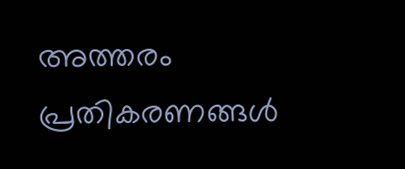അത്തരം പ്രതികരണങ്ങൾ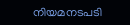നിയമനടപടി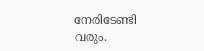നേരിടേണ്ടി വരും.